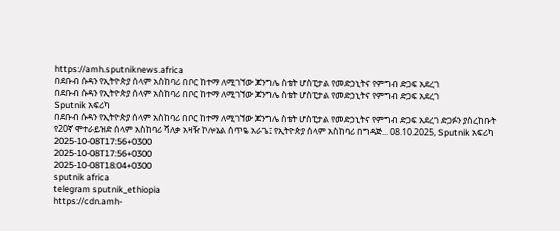https://amh.sputniknews.africa
በደቡብ ሱዳን የኢትዮጵያ ሰላም አስከባሪ በቦር ከተማ ለሚገኘው ጆንግሌ ስቴት ሆስፒታል የመድኃኒትና የምግብ ድጋፍ አደረገ
በደቡብ ሱዳን የኢትዮጵያ ሰላም አስከባሪ በቦር ከተማ ለሚገኘው ጆንግሌ ስቴት ሆስፒታል የመድኃኒትና የምግብ ድጋፍ አደረገ
Sputnik አፍሪካ
በደቡብ ሱዳን የኢትዮጵያ ሰላም አስከባሪ በቦር ከተማ ለሚገኘው ጆንግሌ ስቴት ሆስፒታል የመድኃኒትና የምግብ ድጋፍ አደረገ ድጋፉን ያስረከቡት የ20ኛ ሞተራይዝድ ሰላም አስከባሪ ሻለቃ አዛዥ ኮሎኔል ሰጥዬ አራጌ፤ የኢትዮጵያ ሰላም አስከባሪ በግዳጅ... 08.10.2025, Sputnik አፍሪካ
2025-10-08T17:56+0300
2025-10-08T17:56+0300
2025-10-08T18:04+0300
sputnik africa
telegram sputnik_ethiopia
https://cdn.amh-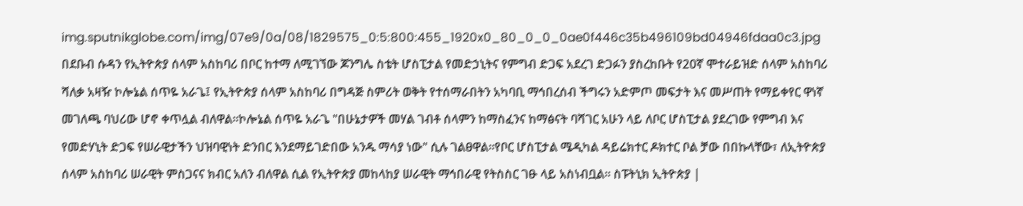img.sputnikglobe.com/img/07e9/0a/08/1829575_0:5:800:455_1920x0_80_0_0_0ae0f446c35b496109bd04946fdaa0c3.jpg
በደቡብ ሱዳን የኢትዮጵያ ሰላም አስከባሪ በቦር ከተማ ለሚገኘው ጆንግሌ ስቴት ሆስፒታል የመድኃኒትና የምግብ ድጋፍ አደረገ ድጋፉን ያስረከቡት የ20ኛ ሞተራይዝድ ሰላም አስከባሪ ሻለቃ አዛዥ ኮሎኔል ሰጥዬ አራጌ፤ የኢትዮጵያ ሰላም አስከባሪ በግዳጅ ስምሪት ወቅት የተሰማራበትን አካባቢ ማኅበረሰብ ችግሩን አድምጦ መፍታት እና መሥጠት የማይቀየር ዋነኛ መገለጫ ባህሪው ሆኖ ቀጥሏል ብለዋል።ኮሎኔል ሰጥዬ አራጌ "በሁኔታዎች መሃል ገብቶ ሰላምን ከማስፈንና ከማፅናት ባሻገር አሁን ላይ ለቦር ሆስፒታል ያደረገው የምግብ እና የመድሃኒት ድጋፍ የሠራዊታችን ህዝባዊነት ድንበር እንደማይገድበው አንዱ ማሳያ ነው" ሲሉ ገልፀዋል።የቦር ሆስፒታል ሜዲካል ዳይሬክተር ዶክተር ቦል ቻው በበኩላቸው፣ ለኢትዮጵያ ሰላም አስከባሪ ሠራዊት ምስጋናና ክብር አለን ብለዋል ሲል የኢትዮጵያ መከላከያ ሠራዊት ማኅበራዊ የትስስር ገፁ ላይ አስነብቧል። ስፑትኒክ ኢትዮጵያ |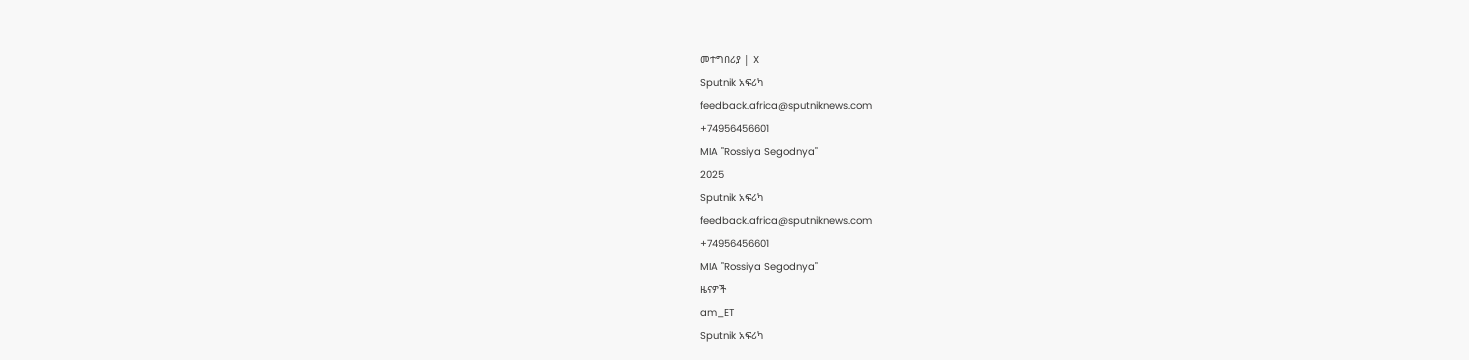መተግበሪያ | X
Sputnik አፍሪካ
feedback.africa@sputniknews.com
+74956456601
MIA "Rossiya Segodnya"
2025
Sputnik አፍሪካ
feedback.africa@sputniknews.com
+74956456601
MIA "Rossiya Segodnya"
ዜናዎች
am_ET
Sputnik አፍሪካ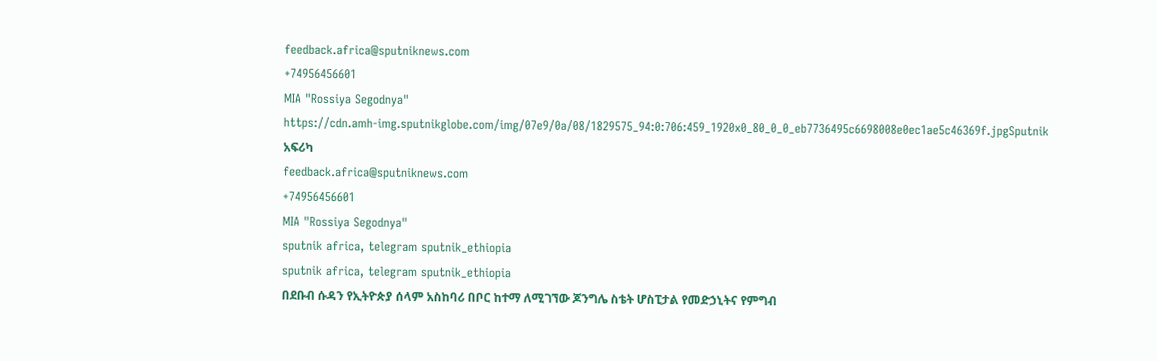feedback.africa@sputniknews.com
+74956456601
MIA "Rossiya Segodnya"
https://cdn.amh-img.sputnikglobe.com/img/07e9/0a/08/1829575_94:0:706:459_1920x0_80_0_0_eb7736495c6698008e0ec1ae5c46369f.jpgSputnik አፍሪካ
feedback.africa@sputniknews.com
+74956456601
MIA "Rossiya Segodnya"
sputnik africa, telegram sputnik_ethiopia
sputnik africa, telegram sputnik_ethiopia
በደቡብ ሱዳን የኢትዮጵያ ሰላም አስከባሪ በቦር ከተማ ለሚገኘው ጆንግሌ ስቴት ሆስፒታል የመድኃኒትና የምግብ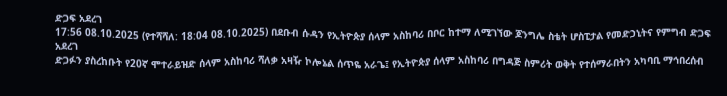ድጋፍ አደረገ
17:56 08.10.2025 (የተሻሻለ: 18:04 08.10.2025) በደቡብ ሱዳን የኢትዮጵያ ሰላም አስከባሪ በቦር ከተማ ለሚገኘው ጆንግሌ ስቴት ሆስፒታል የመድኃኒትና የምግብ ድጋፍ አደረገ
ድጋፉን ያስረከቡት የ20ኛ ሞተራይዝድ ሰላም አስከባሪ ሻለቃ አዛዥ ኮሎኔል ሰጥዬ አራጌ፤ የኢትዮጵያ ሰላም አስከባሪ በግዳጅ ስምሪት ወቅት የተሰማራበትን አካባቢ ማኅበረሰብ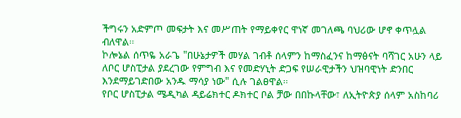ችግሩን አድምጦ መፍታት እና መሥጠት የማይቀየር ዋነኛ መገለጫ ባህሪው ሆኖ ቀጥሏል ብለዋል።
ኮሎኔል ሰጥዬ አራጌ "በሁኔታዎች መሃል ገብቶ ሰላምን ከማስፈንና ከማፅናት ባሻገር አሁን ላይ ለቦር ሆስፒታል ያደረገው የምግብ እና የመድሃኒት ድጋፍ የሠራዊታችን ህዝባዊነት ድንበር እንደማይገድበው አንዱ ማሳያ ነው" ሲሉ ገልፀዋል።
የቦር ሆስፒታል ሜዲካል ዳይሬክተር ዶክተር ቦል ቻው በበኩላቸው፣ ለኢትዮጵያ ሰላም አስከባሪ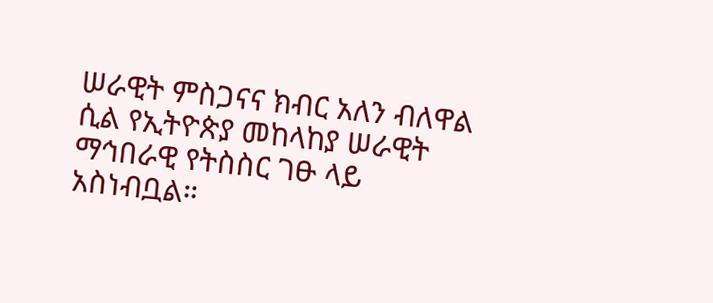ሠራዊት ምስጋናና ክብር አለን ብለዋል ሲል የኢትዮጵያ መከላከያ ሠራዊት ማኅበራዊ የትስስር ገፁ ላይ አስነብቧል።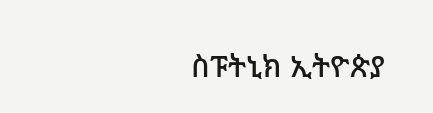ስፑትኒክ ኢትዮጵያ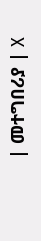| መተግበሪያ | X